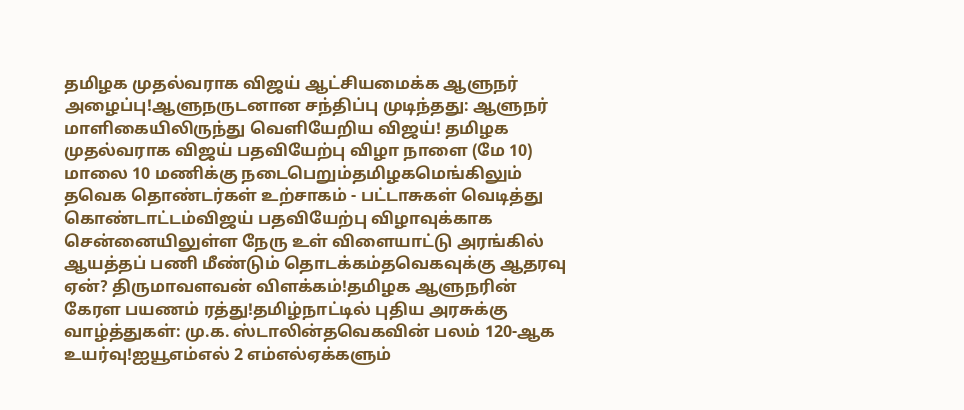தமிழக முதல்வராக விஜய் ஆட்சியமைக்க ஆளுநர் அழைப்பு!ஆளுநருடனான சந்திப்பு முடிந்தது: ஆளுநர் மாளிகையிலிருந்து வெளியேறிய விஜய்! தமிழக முதல்வராக விஜய் பதவியேற்பு விழா நாளை (மே 10) மாலை 10 மணிக்கு நடைபெறும்தமிழகமெங்கிலும் தவெக தொண்டர்கள் உற்சாகம் - பட்டாசுகள் வெடித்து கொண்டாட்டம்விஜய் பதவியேற்பு விழாவுக்காக சென்னையிலுள்ள நேரு உள் விளையாட்டு அரங்கில் ஆயத்தப் பணி மீண்டும் தொடக்கம்தவெகவுக்கு ஆதரவு ஏன்? திருமாவளவன் விளக்கம்!தமிழக ஆளுநரின் கேரள பயணம் ரத்து!தமிழ்நாட்டில் புதிய அரசுக்கு வாழ்த்துகள்: மு.க. ஸ்டாலின்தவெகவின் பலம் 120-ஆக உயர்வு!ஐயூஎம்எல் 2 எம்எல்ஏக்களும்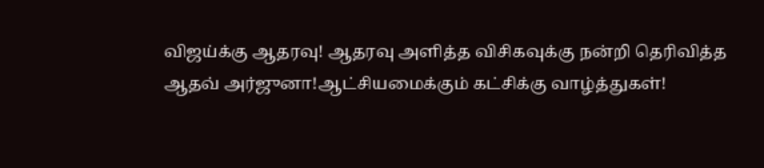விஜய்க்கு ஆதரவு! ஆதரவு அளித்த விசிகவுக்கு நன்றி தெரிவித்த ஆதவ் அர்ஜுனா!ஆட்சியமைக்கும் கட்சிக்கு வாழ்த்துகள்!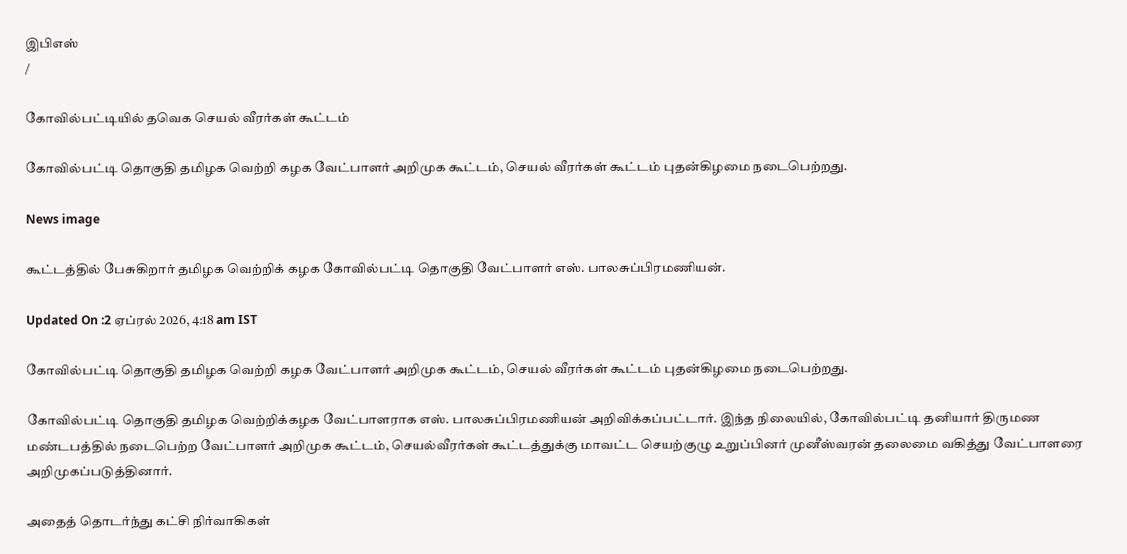இபிஎஸ்
/

கோவில்பட்டியில் தவெக செயல் வீரர்கள் கூட்டம்

கோவில்பட்டி தொகுதி தமிழக வெற்றி கழக வேட்பாளர் அறிமுக கூட்டம், செயல் வீரர்கள் கூட்டம் புதன்கிழமை நடைபெற்றது.

News image

கூட்டத்தில் பேசுகிறார் தமிழக வெற்றிக் கழக கோவில்பட்டி தொகுதி வேட்பாளர் எஸ். பாலசுப்பிரமணியன்.

Updated On :2 ஏப்ரல் 2026, 4:18 am IST

கோவில்பட்டி தொகுதி தமிழக வெற்றி கழக வேட்பாளர் அறிமுக கூட்டம், செயல் வீரர்கள் கூட்டம் புதன்கிழமை நடைபெற்றது.

கோவில்பட்டி தொகுதி தமிழக வெற்றிக்கழக வேட்பாளராக எஸ். பாலசுப்பிரமணியன் அறிவிக்கப்பட்டார். இந்த நிலையில், கோவில்பட்டி தனியார் திருமண மண்டபத்தில் நடைபெற்ற வேட்பாளர் அறிமுக கூட்டம், செயல்வீரர்கள் கூட்டத்துக்கு மாவட்ட செயற்குழு உறுப்பினர் முனீஸ்வரன் தலைமை வகித்து வேட்பாளரை அறிமுகப்படுத்தினார்.

அதைத் தொடர்ந்து கட்சி நிர்வாகிகள்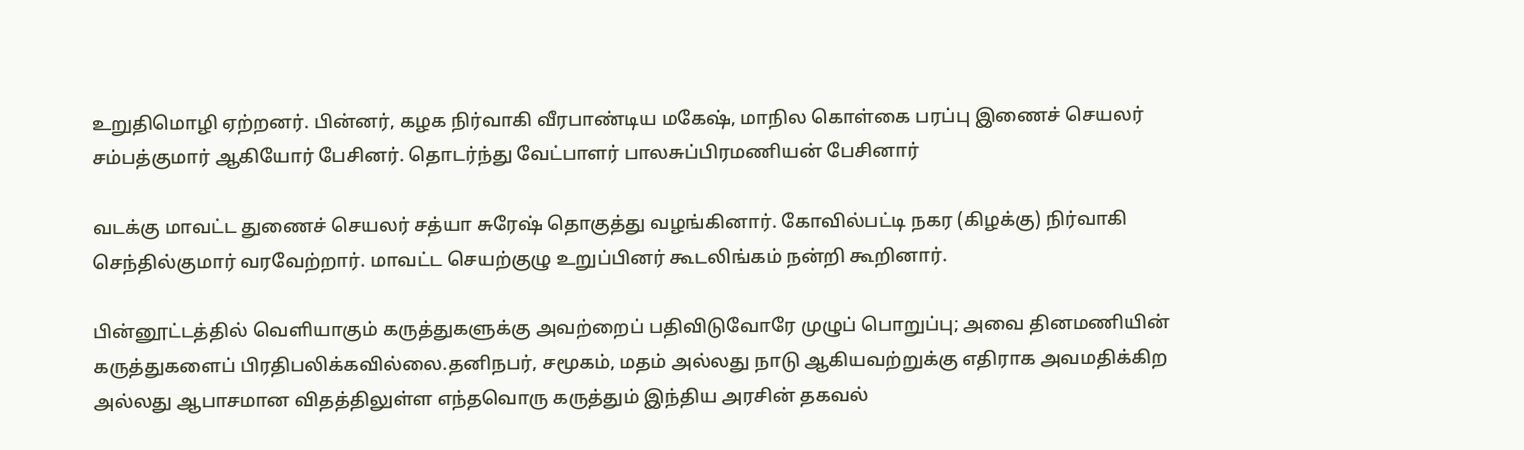உறுதிமொழி ஏற்றனர். பின்னர், கழக நிர்வாகி வீரபாண்டிய மகேஷ், மாநில கொள்கை பரப்பு இணைச் செயலர் சம்பத்குமார் ஆகியோர் பேசினர். தொடர்ந்து வேட்பாளர் பாலசுப்பிரமணியன் பேசினார்

வடக்கு மாவட்ட துணைச் செயலர் சத்யா சுரேஷ் தொகுத்து வழங்கினார். கோவில்பட்டி நகர (கிழக்கு) நிர்வாகி செந்தில்குமார் வரவேற்றார். மாவட்ட செயற்குழு உறுப்பினர் கூடலிங்கம் நன்றி கூறினார்.

பின்னூட்டத்தில் வெளியாகும் கருத்துகளுக்கு அவற்றைப் பதிவிடுவோரே முழுப் பொறுப்பு; அவை தினமணியின் கருத்துகளைப் பிரதிபலிக்கவில்லை.தனிநபர், சமூகம், மதம் அல்லது நாடு ஆகியவற்றுக்கு எதிராக அவமதிக்கிற அல்லது ஆபாசமான விதத்திலுள்ள எந்தவொரு கருத்தும் இந்திய அரசின் தகவல்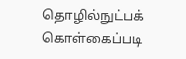தொழில்நுட்பக் கொள்கைப்படி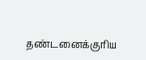தண்டனைக்குரிய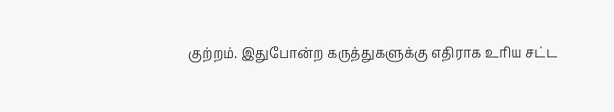குற்றம். இதுபோன்ற கருத்துகளுக்கு எதிராக உரிய சட்ட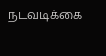நடவடிக்கை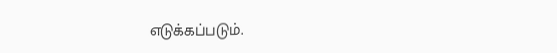எடுக்கப்படும்.